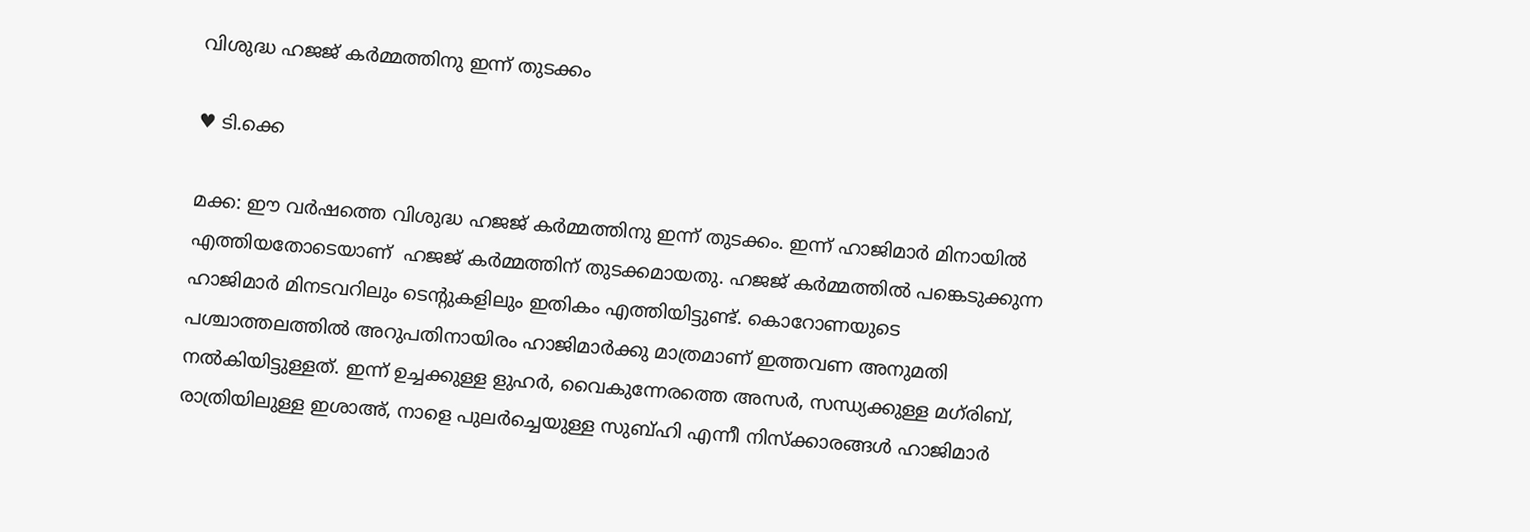വിശുദ്ധ ഹജജ് കര്‍മ്മത്തിനു ഇന്ന് തുടക്കം

♥ ടി.ക്കെ

മക്ക: ഈ വര്‍ഷത്തെ വിശുദ്ധ ഹജജ് കര്‍മ്മത്തിനു ഇന്ന് തുടക്കം. ഇന്ന് ഹാജിമാർ മിനായിൽ എത്തിയതോടെയാണ്  ഹജജ് കര്‍മ്മത്തിന് തുടക്കമായതു. ഹജജ് കര്‍മ്മത്തില്‍ പങ്കെടുക്കുന്ന ഹാജിമാര്‍ മിനടവറിലും ടെന്റുകളിലും ഇതികം എത്തിയിട്ടുണ്ട്. കൊറോണയുടെ പശ്ചാത്തലത്തില്‍ അറുപതിനായിരം ഹാജിമാര്‍ക്കു മാത്രമാണ് ഇത്തവണ അനുമതി നല്‍കിയിട്ടുള്ളത്. ഇന്ന് ഉച്ചക്കുള്ള ളുഹര്‍, വൈകുന്നേരത്തെ അസര്‍, സന്ധ്യക്കുള്ള മഗ്‌രിബ്, രാത്രിയിലുള്ള ഇശാഅ്, നാളെ പുലര്‍ച്ചെയുള്ള സുബ്ഹി എന്നീ നിസ്‌ക്കാരങ്ങള്‍ ഹാജിമാര്‍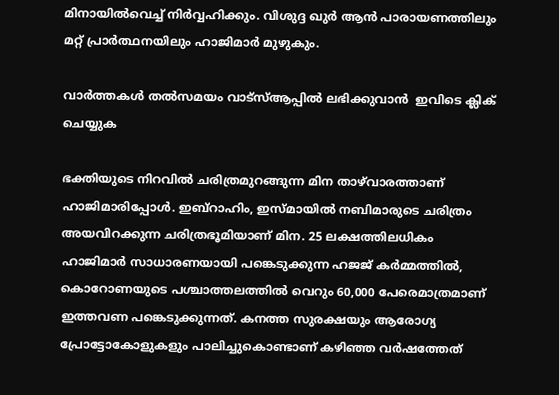മിനായില്‍വെച്ച് നിര്‍വ്വഹിക്കും. വിശുദ്ദ ഖുര്‍ ആന്‍ പാരായണത്തിലും മറ്റ് പ്രാര്‍ത്ഥനയിലും ഹാജിമാര്‍ മുഴുകും.

വാര്‍ത്തകള്‍ തല്‍സമയം വാട്‌സ്ആപ്പില്‍ ലഭിക്കുവാന്‍  ഇവിടെ ക്ലിക് ചെയ്യുക

ഭക്തിയുടെ നിറവില്‍ ചരിത്രമുറങ്ങുന്ന മിന താഴ്‌വാരത്താണ് ഹാജിമാരിപ്പോള്‍. ഇബ്‌റാഹിം, ഇസ്മായില്‍ നബിമാരുടെ ചരിത്രം അയവിറക്കുന്ന ചരിത്രഭൂമിയാണ് മിന. 25 ലക്ഷത്തിലധികം ഹാജിമാര്‍ സാധാരണയായി പങ്കെടുക്കുന്ന ഹജജ് കര്‍മ്മത്തില്‍, കൊറോണയുടെ പശ്ചാത്തലത്തില്‍ വെറും 60,000 പേരെമാത്രമാണ് ഇത്തവണ പങ്കെടുക്കുന്നത്. കനത്ത സുരക്ഷയും ആരോഗ്യ പ്രോട്ടോകോളുകളും പാലിച്ചുകൊണ്ടാണ് കഴിഞ്ഞ വര്‍ഷത്തേത്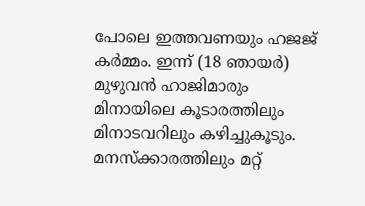പോലെ ഇത്തവണയും ഹജജ് കര്‍മ്മം. ഇന്ന് (18 ഞായര്‍) മുഴുവന്‍ ഹാജിമാരും മിനായിലെ കൂടാരത്തിലും മിനാടവറിലും കഴിച്ചുകൂടും. മനസ്‌ക്കാരത്തിലും മറ്റ്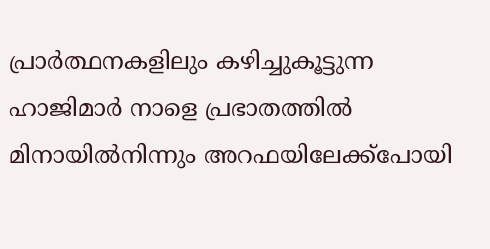പ്രാര്‍ത്ഥനകളിലും കഴിച്ചുകൂട്ടുന്ന ഹാജിമാര്‍ നാളെ പ്രഭാതത്തില്‍ മിനായില്‍നിന്നും അറഫയിലേക്ക്‌പോയി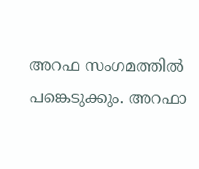അറഫ സംഗമത്തില്‍ പങ്കെടുക്കും. അറഫാ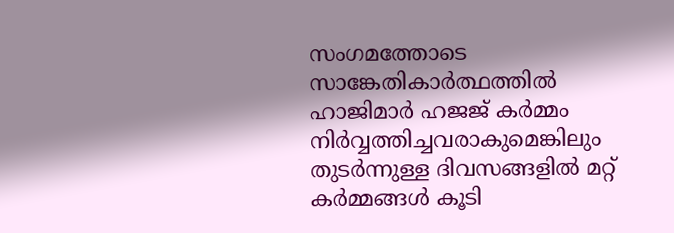സംഗമത്തോടെ സാങ്കേതികാര്‍ത്ഥത്തില്‍ ഹാജിമാര്‍ ഹജജ് കര്‍മ്മം നിര്‍വ്വത്തിച്ചവരാകുമെങ്കിലും തുടര്‍ന്നുള്ള ദിവസങ്ങളില്‍ മറ്റ് കര്‍മ്മങ്ങള്‍ കൂടി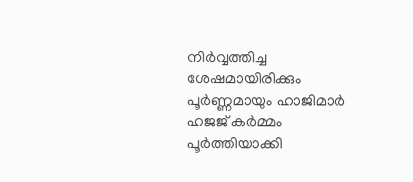നിര്‍വ്വത്തിച്ച ശേഷമായിരിക്കും പൂര്‍ണ്ണമായും ഹാജിമാര്‍ ഹജജ് കര്‍മ്മം പൂര്‍ത്തിയാക്കി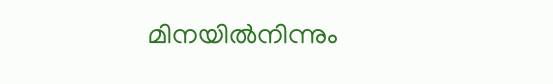മിനയില്‍നിന്നും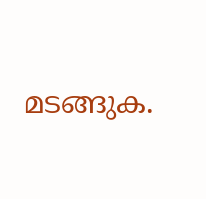മടങ്ങുക.